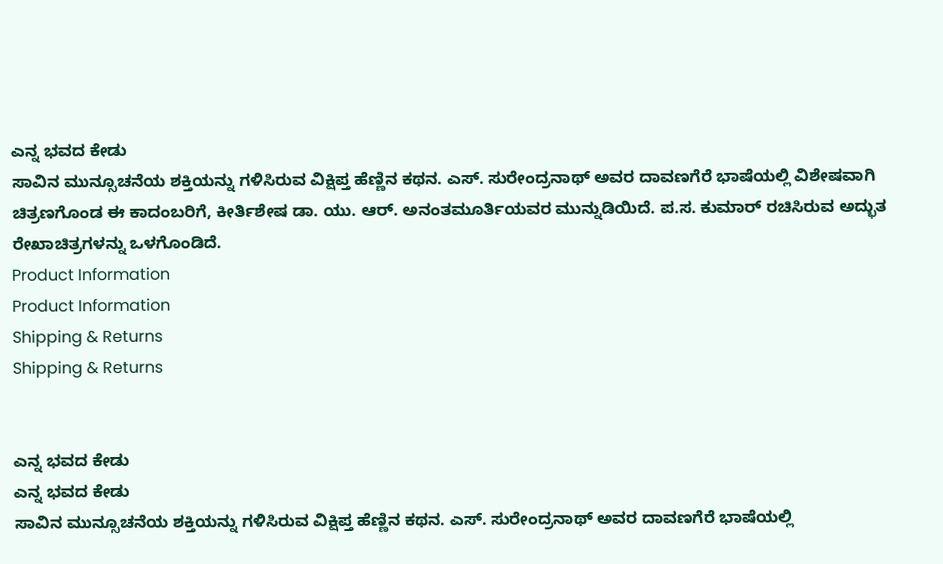ಎನ್ನ ಭವದ ಕೇಡು
ಸಾವಿನ ಮುನ್ಸೂಚನೆಯ ಶಕ್ತಿಯನ್ನು ಗಳಿಸಿರುವ ವಿಕ್ಷಿಪ್ತ ಹೆಣ್ಣಿನ ಕಥನ. ಎಸ್. ಸುರೇಂದ್ರನಾಥ್ ಅವರ ದಾವಣಗೆರೆ ಭಾಷೆಯಲ್ಲಿ ವಿಶೇಷವಾಗಿ ಚಿತ್ರಣಗೊಂಡ ಈ ಕಾದಂಬರಿಗೆ, ಕೀರ್ತಿಶೇಷ ಡಾ. ಯು. ಆರ್. ಅನಂತಮೂರ್ತಿಯವರ ಮುನ್ನುಡಿಯಿದೆ. ಪ.ಸ. ಕುಮಾರ್ ರಚಿಸಿರುವ ಅದ್ಭುತ ರೇಖಾಚಿತ್ರಗಳನ್ನು ಒಳಗೊಂಡಿದೆ.
Product Information
Product Information
Shipping & Returns
Shipping & Returns


ಎನ್ನ ಭವದ ಕೇಡು
ಎನ್ನ ಭವದ ಕೇಡು
ಸಾವಿನ ಮುನ್ಸೂಚನೆಯ ಶಕ್ತಿಯನ್ನು ಗಳಿಸಿರುವ ವಿಕ್ಷಿಪ್ತ ಹೆಣ್ಣಿನ ಕಥನ. ಎಸ್. ಸುರೇಂದ್ರನಾಥ್ ಅವರ ದಾವಣಗೆರೆ ಭಾಷೆಯಲ್ಲಿ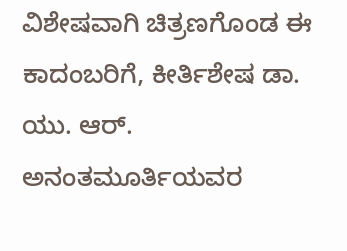ವಿಶೇಷವಾಗಿ ಚಿತ್ರಣಗೊಂಡ ಈ ಕಾದಂಬರಿಗೆ, ಕೀರ್ತಿಶೇಷ ಡಾ. ಯು. ಆರ್. ಅನಂತಮೂರ್ತಿಯವರ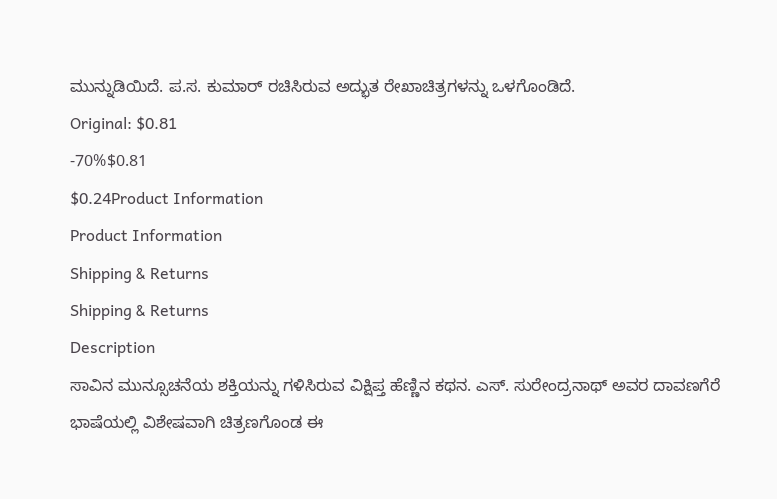ಮುನ್ನುಡಿಯಿದೆ. ಪ.ಸ. ಕುಮಾರ್ ರಚಿಸಿರುವ ಅದ್ಭುತ ರೇಖಾಚಿತ್ರಗಳನ್ನು ಒಳಗೊಂಡಿದೆ.
Original: $0.81
-70%$0.81
$0.24Product Information
Product Information
Shipping & Returns
Shipping & Returns
Description
ಸಾವಿನ ಮುನ್ಸೂಚನೆಯ ಶಕ್ತಿಯನ್ನು ಗಳಿಸಿರುವ ವಿಕ್ಷಿಪ್ತ ಹೆಣ್ಣಿನ ಕಥನ. ಎಸ್. ಸುರೇಂದ್ರನಾಥ್ ಅವರ ದಾವಣಗೆರೆ ಭಾಷೆಯಲ್ಲಿ ವಿಶೇಷವಾಗಿ ಚಿತ್ರಣಗೊಂಡ ಈ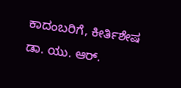ಕಾದಂಬರಿಗೆ, ಕೀರ್ತಿಶೇಷ ಡಾ. ಯು. ಆರ್.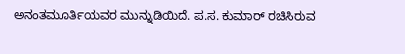ಅನಂತಮೂರ್ತಿಯವರ ಮುನ್ನುಡಿಯಿದೆ. ಪ.ಸ. ಕುಮಾರ್ ರಚಿಸಿರುವ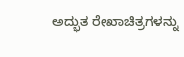ಅದ್ಭುತ ರೇಖಾಚಿತ್ರಗಳನ್ನು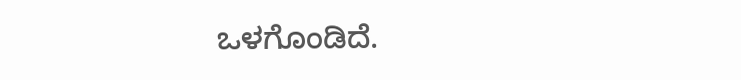ಒಳಗೊಂಡಿದೆ.